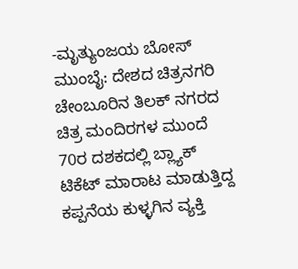-ಮೃತ್ಯುಂಜಯ ಬೋಸ್
ಮುಂಬೈ: ದೇಶದ ಚಿತ್ರನಗರಿ ಚೇಂಬೂರಿನ ತಿಲಕ್ ನಗರದ ಚಿತ್ರ ಮಂದಿರಗಳ ಮುಂದೆ 70ರ ದಶಕದಲ್ಲಿ ಬ್ಲ್ಯಾಕ್ ಟಿಕೆಟ್ ಮಾರಾಟ ಮಾಡುತ್ತಿದ್ದ ಕಪ್ಪನೆಯ ಕುಳ್ಳಗಿನ ವ್ಯಕ್ತಿ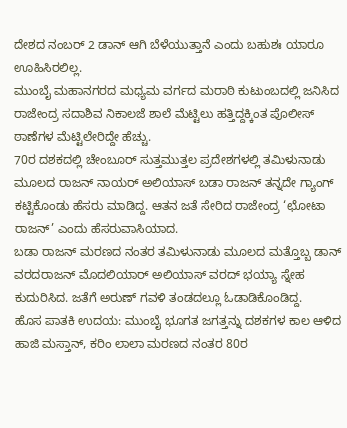ದೇಶದ ನಂಬರ್ 2 ಡಾನ್ ಆಗಿ ಬೆಳೆಯುತ್ತಾನೆ ಎಂದು ಬಹುಶಃ ಯಾರೂ ಊಹಿಸಿರಲಿಲ್ಲ.
ಮುಂಬೈ ಮಹಾನಗರದ ಮಧ್ಯಮ ವರ್ಗದ ಮರಾಠಿ ಕುಟುಂಬದಲ್ಲಿ ಜನಿಸಿದ ರಾಜೇಂದ್ರ ಸದಾಶಿವ ನಿಕಾಲಜೆ ಶಾಲೆ ಮೆಟ್ಟಿಲು ಹತ್ತಿದ್ದಕ್ಕಿಂತ ಪೊಲೀಸ್ ಠಾಣೆಗಳ ಮೆಟ್ಟಿಲೇರಿದ್ದೇ ಹೆಚ್ಚು.
70ರ ದಶಕದಲ್ಲಿ ಚೇಂಬೂರ್ ಸುತ್ತಮುತ್ತಲ ಪ್ರದೇಶಗಳಲ್ಲಿ ತಮಿಳುನಾಡು ಮೂಲದ ರಾಜನ್ ನಾಯರ್ ಅಲಿಯಾಸ್ ಬಡಾ ರಾಜನ್ ತನ್ನದೇ ಗ್ಯಾಂಗ್ ಕಟ್ಟಿಕೊಂಡು ಹೆಸರು ಮಾಡಿದ್ದ. ಆತನ ಜತೆ ಸೇರಿದ ರಾಜೇಂದ್ರ ‘ಛೋಟಾ ರಾಜನ್’ ಎಂದು ಹೆಸರುವಾಸಿಯಾದ.
ಬಡಾ ರಾಜನ್ ಮರಣದ ನಂತರ ತಮಿಳುನಾಡು ಮೂಲದ ಮತ್ತೊಬ್ಬ ಡಾನ್ ವರದರಾಜನ್ ಮೊದಲಿಯಾರ್ ಅಲಿಯಾಸ್ ವರದ್ ಭಯ್ಯಾ ಸ್ನೇಹ ಕುದುರಿಸಿದ. ಜತೆಗೆ ಅರುಣ್ ಗವಳಿ ತಂಡದಲ್ಲೂ ಓಡಾಡಿಕೊಂಡಿದ್ದ.
ಹೊಸ ಪಾತಕಿ ಉದಯ: ಮುಂಬೈ ಭೂಗತ ಜಗತ್ತನ್ನು ದಶಕಗಳ ಕಾಲ ಆಳಿದ ಹಾಜಿ ಮಸ್ತಾನ್, ಕರಿಂ ಲಾಲಾ ಮರಣದ ನಂತರ 80ರ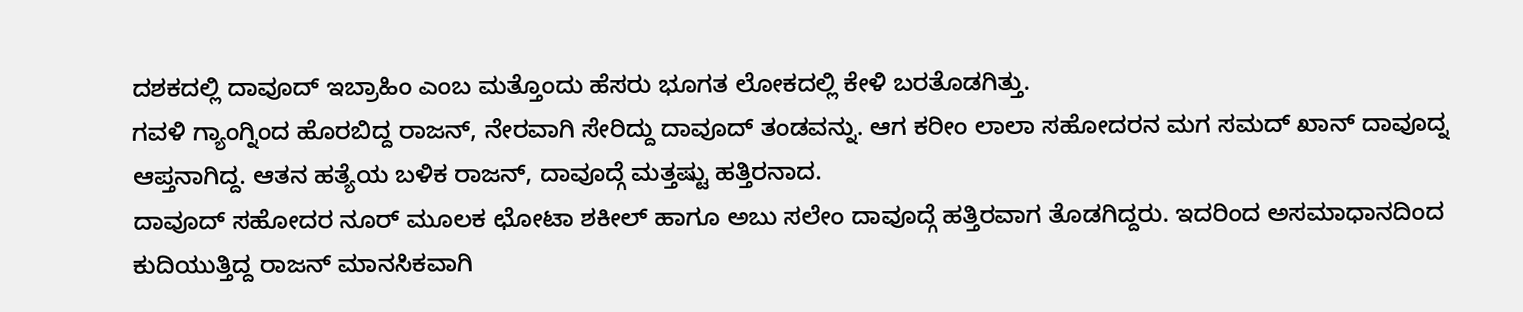ದಶಕದಲ್ಲಿ ದಾವೂದ್ ಇಬ್ರಾಹಿಂ ಎಂಬ ಮತ್ತೊಂದು ಹೆಸರು ಭೂಗತ ಲೋಕದಲ್ಲಿ ಕೇಳಿ ಬರತೊಡಗಿತ್ತು.
ಗವಳಿ ಗ್ಯಾಂಗ್ನಿಂದ ಹೊರಬಿದ್ದ ರಾಜನ್, ನೇರವಾಗಿ ಸೇರಿದ್ದು ದಾವೂದ್ ತಂಡವನ್ನು. ಆಗ ಕರೀಂ ಲಾಲಾ ಸಹೋದರನ ಮಗ ಸಮದ್ ಖಾನ್ ದಾವೂದ್ನ ಆಪ್ತನಾಗಿದ್ದ. ಆತನ ಹತ್ಯೆಯ ಬಳಿಕ ರಾಜನ್, ದಾವೂದ್ಗೆ ಮತ್ತಷ್ಟು ಹತ್ತಿರನಾದ.
ದಾವೂದ್ ಸಹೋದರ ನೂರ್ ಮೂಲಕ ಛೋಟಾ ಶಕೀಲ್ ಹಾಗೂ ಅಬು ಸಲೇಂ ದಾವೂದ್ಗೆ ಹತ್ತಿರವಾಗ ತೊಡಗಿದ್ದರು. ಇದರಿಂದ ಅಸಮಾಧಾನದಿಂದ ಕುದಿಯುತ್ತಿದ್ದ ರಾಜನ್ ಮಾನಸಿಕವಾಗಿ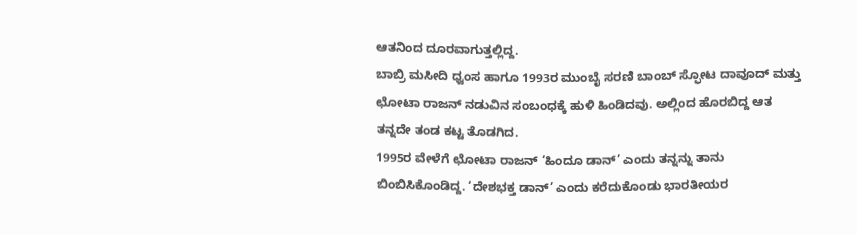ಆತನಿಂದ ದೂರವಾಗುತ್ತಲ್ಲಿದ್ದ.
ಬಾಬ್ರಿ ಮಸೀದಿ ಧ್ವಂಸ ಹಾಗೂ 1993ರ ಮುಂಬೈ ಸರಣಿ ಬಾಂಬ್ ಸ್ಫೋಟ ದಾವೂದ್ ಮತ್ತು ಛೋಟಾ ರಾಜನ್ ನಡುವಿನ ಸಂಬಂಧಕ್ಕೆ ಹುಳಿ ಹಿಂಡಿದವು. ಅಲ್ಲಿಂದ ಹೊರಬಿದ್ದ ಆತ ತನ್ನದೇ ತಂಡ ಕಟ್ಟ ತೊಡಗಿದ.
1995ರ ವೇಳೆಗೆ ಛೋಟಾ ರಾಜನ್ ‘ಹಿಂದೂ ಡಾನ್’ ಎಂದು ತನ್ನನ್ನು ತಾನು ಬಿಂಬಿಸಿಕೊಂಡಿದ್ದ. ‘ದೇಶಭಕ್ತ ಡಾನ್’ ಎಂದು ಕರೆದುಕೊಂಡು ಭಾರತೀಯರ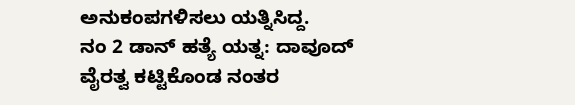ಅನುಕಂಪಗಳಿಸಲು ಯತ್ನಿಸಿದ್ದ.
ನಂ 2 ಡಾನ್ ಹತ್ಯೆ ಯತ್ನ: ದಾವೂದ್ ವೈರತ್ವ ಕಟ್ಟಿಕೊಂಡ ನಂತರ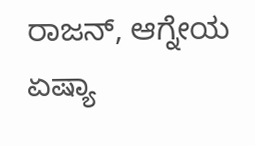ರಾಜನ್, ಆಗ್ನೇಯ ಏಷ್ಯಾ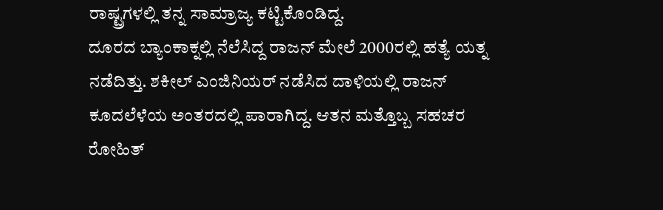ರಾಷ್ಟ್ರಗಳಲ್ಲಿ ತನ್ನ ಸಾಮ್ರಾಜ್ಯ ಕಟ್ಟಿಕೊಂಡಿದ್ದ.
ದೂರದ ಬ್ಯಾಂಕಾಕ್ನಲ್ಲಿ ನೆಲೆಸಿದ್ದ ರಾಜನ್ ಮೇಲೆ 2000ರಲ್ಲಿ ಹತ್ಯೆ ಯತ್ನ ನಡೆದಿತ್ತು. ಶಕೀಲ್ ಎಂಜಿನಿಯರ್ ನಡೆಸಿದ ದಾಳಿಯಲ್ಲಿ ರಾಜನ್ ಕೂದಲೆಳೆಯ ಅಂತರದಲ್ಲಿ ಪಾರಾಗಿದ್ದ. ಆತನ ಮತ್ತೊಬ್ಬ ಸಹಚರ ರೋಹಿತ್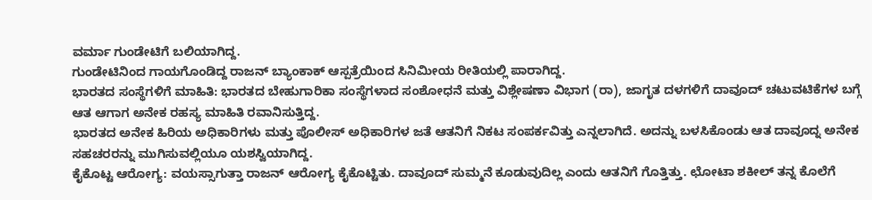ವರ್ಮಾ ಗುಂಡೇಟಿಗೆ ಬಲಿಯಾಗಿದ್ದ.
ಗುಂಡೇಟಿನಿಂದ ಗಾಯಗೊಂಡಿದ್ದ ರಾಜನ್ ಬ್ಯಾಂಕಾಕ್ ಆಸ್ಪತ್ರೆಯಿಂದ ಸಿನಿಮೀಯ ರೀತಿಯಲ್ಲಿ ಪಾರಾಗಿದ್ದ.
ಭಾರತದ ಸಂಸ್ಥೆಗಳಿಗೆ ಮಾಹಿತಿ: ಭಾರತದ ಬೇಹುಗಾರಿಕಾ ಸಂಸ್ಥೆಗಳಾದ ಸಂಶೋಧನೆ ಮತ್ತು ವಿಶ್ಲೇಷಣಾ ವಿಭಾಗ (ರಾ), ಜಾಗೃತ ದಳಗಳಿಗೆ ದಾವೂದ್ ಚಟುವಟಿಕೆಗಳ ಬಗ್ಗೆ ಆತ ಆಗಾಗ ಅನೇಕ ರಹಸ್ಯ ಮಾಹಿತಿ ರವಾನಿಸುತ್ತಿದ್ದ.
ಭಾರತದ ಅನೇಕ ಹಿರಿಯ ಅಧಿಕಾರಿಗಳು ಮತ್ತು ಪೊಲೀಸ್ ಅಧಿಕಾರಿಗಳ ಜತೆ ಆತನಿಗೆ ನಿಕಟ ಸಂಪರ್ಕವಿತ್ತು ಎನ್ನಲಾಗಿದೆ. ಅದನ್ನು ಬಳಸಿಕೊಂಡು ಆತ ದಾವೂದ್ನ ಅನೇಕ ಸಹಚರರನ್ನು ಮುಗಿಸುವಲ್ಲಿಯೂ ಯಶಸ್ವಿಯಾಗಿದ್ದ.
ಕೈಕೊಟ್ಟ ಆರೋಗ್ಯ: ವಯಸ್ಸಾಗುತ್ತಾ ರಾಜನ್ ಆರೋಗ್ಯ ಕೈಕೊಟ್ಟಿತು. ದಾವೂದ್ ಸುಮ್ಮನೆ ಕೂಡುವುದಿಲ್ಲ ಎಂದು ಆತನಿಗೆ ಗೊತ್ತಿತ್ತು. ಛೋಟಾ ಶಕೀಲ್ ತನ್ನ ಕೊಲೆಗೆ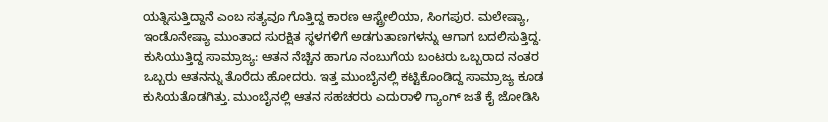ಯತ್ನಿಸುತ್ತಿದ್ದಾನೆ ಎಂಬ ಸತ್ಯವೂ ಗೊತ್ತಿದ್ದ ಕಾರಣ ಆಸ್ಟ್ರೇಲಿಯಾ, ಸಿಂಗಪುರ. ಮಲೇಷ್ಯಾ, ಇಂಡೊನೇಷ್ಯಾ ಮುಂತಾದ ಸುರಕ್ಷಿತ ಸ್ಥಳಗಳಿಗೆ ಅಡಗುತಾಣಗಳನ್ನು ಆಗಾಗ ಬದಲಿಸುತ್ತಿದ್ದ.
ಕುಸಿಯುತ್ತಿದ್ದ ಸಾಮ್ರಾಜ್ಯ: ಆತನ ನೆಚ್ಚಿನ ಹಾಗೂ ನಂಬುಗೆಯ ಬಂಟರು ಒಬ್ಬರಾದ ನಂತರ ಒಬ್ಬರು ಆತನನ್ನು ತೊರೆದು ಹೋದರು. ಇತ್ತ ಮುಂಬೈನಲ್ಲಿ ಕಟ್ಟಿಕೊಂಡಿದ್ದ ಸಾಮ್ರಾಜ್ಯ ಕೂಡ ಕುಸಿಯತೊಡಗಿತ್ತು. ಮುಂಬೈನಲ್ಲಿ ಆತನ ಸಹಚರರು ಎದುರಾಳಿ ಗ್ಯಾಂಗ್ ಜತೆ ಕೈ ಜೋಡಿಸಿ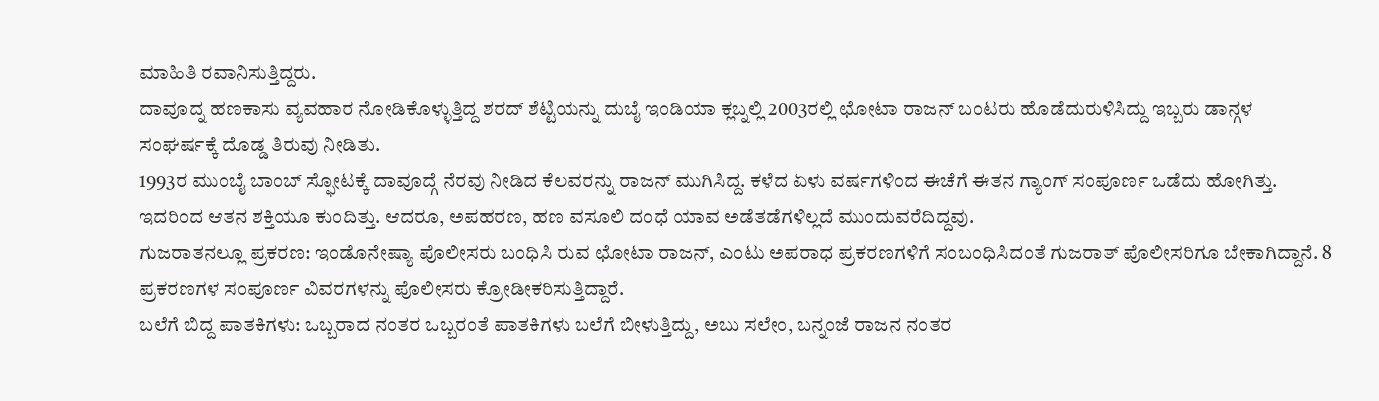ಮಾಹಿತಿ ರವಾನಿಸುತ್ತಿದ್ದರು.
ದಾವೂದ್ನ ಹಣಕಾಸು ವ್ಯವಹಾರ ನೋಡಿಕೊಳ್ಳುತ್ತಿದ್ದ ಶರದ್ ಶೆಟ್ಟಿಯನ್ನು ದುಬೈ ಇಂಡಿಯಾ ಕ್ಲಬ್ನಲ್ಲಿ 2003ರಲ್ಲಿ ಛೋಟಾ ರಾಜನ್ ಬಂಟರು ಹೊಡೆದುರುಳಿಸಿದ್ದು ಇಬ್ಬರು ಡಾನ್ಗಳ ಸಂಘರ್ಷಕ್ಕೆ ದೊಡ್ಡ ತಿರುವು ನೀಡಿತು.
1993ರ ಮುಂಬೈ ಬಾಂಬ್ ಸ್ಫೋಟಕ್ಕೆ ದಾವೂದ್ಗೆ ನೆರವು ನೀಡಿದ ಕೆಲವರನ್ನು ರಾಜನ್ ಮುಗಿಸಿದ್ದ. ಕಳೆದ ಏಳು ವರ್ಷಗಳಿಂದ ಈಚೆಗೆ ಈತನ ಗ್ಯಾಂಗ್ ಸಂಪೂರ್ಣ ಒಡೆದು ಹೋಗಿತ್ತು. ಇದರಿಂದ ಆತನ ಶಕ್ತಿಯೂ ಕುಂದಿತ್ತು. ಆದರೂ, ಅಪಹರಣ, ಹಣ ವಸೂಲಿ ದಂಧೆ ಯಾವ ಅಡೆತಡೆಗಳಿಲ್ಲದೆ ಮುಂದುವರೆದಿದ್ದವು.
ಗುಜರಾತನಲ್ಲೂ ಪ್ರಕರಣ: ಇಂಡೊನೇಷ್ಯಾ ಪೊಲೀಸರು ಬಂಧಿಸಿ ರುವ ಛೋಟಾ ರಾಜನ್, ಎಂಟು ಅಪರಾಧ ಪ್ರಕರಣಗಳಿಗೆ ಸಂಬಂಧಿಸಿದಂತೆ ಗುಜರಾತ್ ಪೊಲೀಸರಿಗೂ ಬೇಕಾಗಿದ್ದಾನೆ. 8 ಪ್ರಕರಣಗಳ ಸಂಪೂರ್ಣ ವಿವರಗಳನ್ನು ಪೊಲೀಸರು ಕ್ರೋಡೀಕರಿಸುತ್ತಿದ್ದಾರೆ.
ಬಲೆಗೆ ಬಿದ್ದ ಪಾತಕಿಗಳು: ಒಬ್ಬರಾದ ನಂತರ ಒಬ್ಬರಂತೆ ಪಾತಕಿಗಳು ಬಲೆಗೆ ಬೀಳುತ್ತಿದ್ದು, ಅಬು ಸಲೇಂ, ಬನ್ನಂಜೆ ರಾಜನ ನಂತರ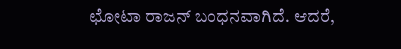ಛೋಟಾ ರಾಜನ್ ಬಂಧನವಾಗಿದೆ. ಆದರೆ,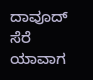ದಾವೂದ್ ಸೆರೆ ಯಾವಾಗ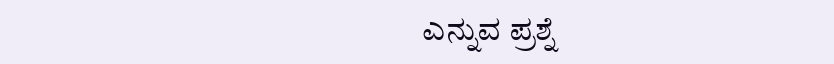ಎನ್ನುವ ಪ್ರಶ್ನೆ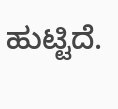ಹುಟ್ಟಿದೆ.